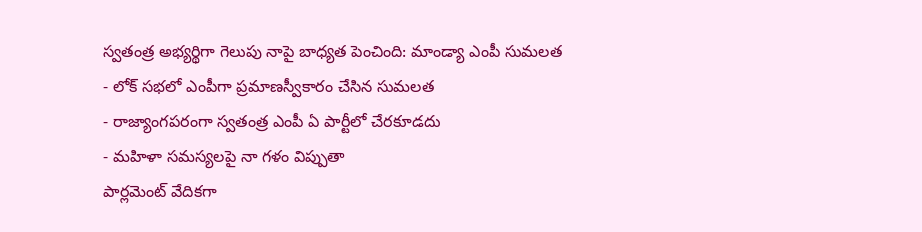స్వతంత్ర అభ్యర్థిగా గెలుపు నాపై బాధ్యత పెంచింది: మాండ్యా ఎంపీ సుమలత
- లోక్ సభలో ఎంపీగా ప్రమాణస్వీకారం చేసిన సుమలత
- రాజ్యాంగపరంగా స్వతంత్ర ఎంపీ ఏ పార్టీలో చేరకూడదు
- మహిళా సమస్యలపై నా గళం విప్పుతా
పార్లమెంట్ వేదికగా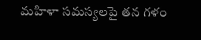మహిళా సమస్యలపై తన గళం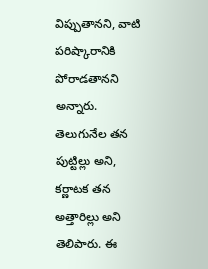విప్పుతానని, వాటి పరిష్కారానికి పోరాడతానని అన్నారు. తెలుగునేల తన పుట్టిల్లు అని, కర్ణాటక తన అత్తారిల్లు అని తెలిపారు. ఈ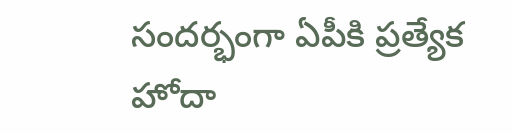సందర్భంగా ఏపీకి ప్రత్యేక హోదా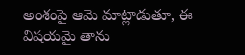అంశంపై ఆమె మాట్లాడుతూ, ఈ విషయమై తాను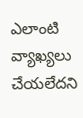ఎలాంటి వ్యాఖ్యలు చేయలేదని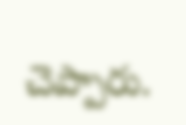చెప్పారు.